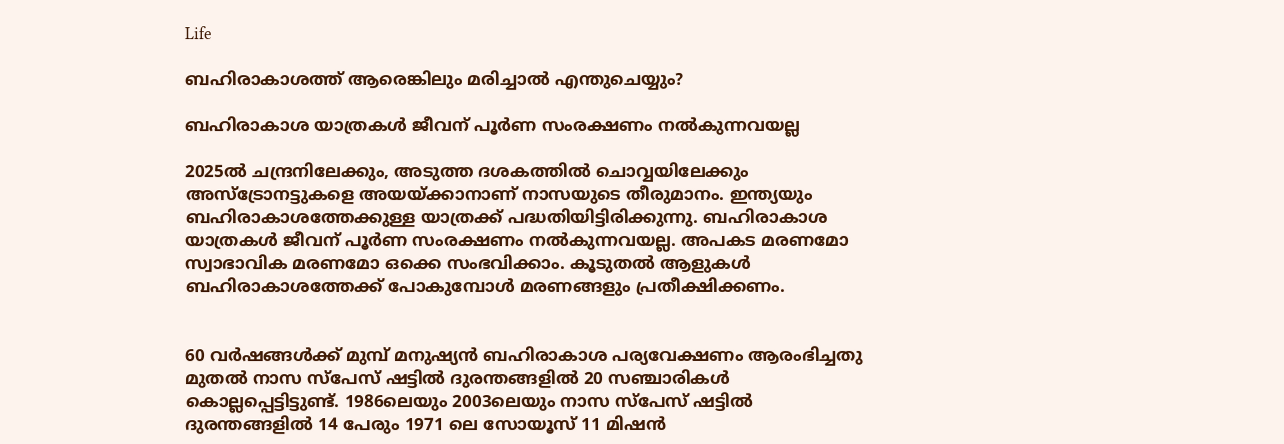Life

ബഹിരാകാശത്ത് ആരെങ്കിലും മരിച്ചാല്‍ എന്തുചെയ്യും?

ബഹിരാകാശ യാത്രകള്‍ ജീവന് പൂര്‍ണ സംരക്ഷണം നല്‍കുന്നവയല്ല

2025ല്‍ ചന്ദ്രനിലേക്കും, അടുത്ത ദശകത്തില്‍ ചൊവ്വയിലേക്കും അസ്‌ട്രോനട്ടുകളെ അയയ്ക്കാനാണ് നാസയുടെ തീരുമാനം. ഇന്ത്യയും ബഹിരാകാശത്തേക്കുള്ള യാത്രക്ക് പദ്ധതിയിട്ടിരിക്കുന്നു. ബഹിരാകാശ യാത്രകള്‍ ജീവന് പൂര്‍ണ സംരക്ഷണം നല്‍കുന്നവയല്ല. അപകട മരണമോ സ്വാഭാവിക മരണമോ ഒക്കെ സംഭവിക്കാം. കൂടുതല്‍ ആളുകള്‍ ബഹിരാകാശത്തേക്ക് പോകുമ്പോള്‍ മരണങ്ങളും പ്രതീക്ഷിക്കണം.


60 വര്‍ഷങ്ങള്‍ക്ക് മുമ്പ് മനുഷ്യന്‍ ബഹിരാകാശ പര്യവേക്ഷണം ആരംഭിച്ചതു മുതല്‍ നാസ സ്‌പേസ് ഷട്ടില്‍ ദുരന്തങ്ങളില്‍ 20 സഞ്ചാരികള്‍ കൊല്ലപ്പെട്ടിട്ടുണ്ട്. 1986ലെയും 2003ലെയും നാസ സ്പേസ് ഷട്ടില്‍ ദുരന്തങ്ങളില്‍ 14 പേരും 1971 ലെ സോയൂസ് 11 മിഷന്‍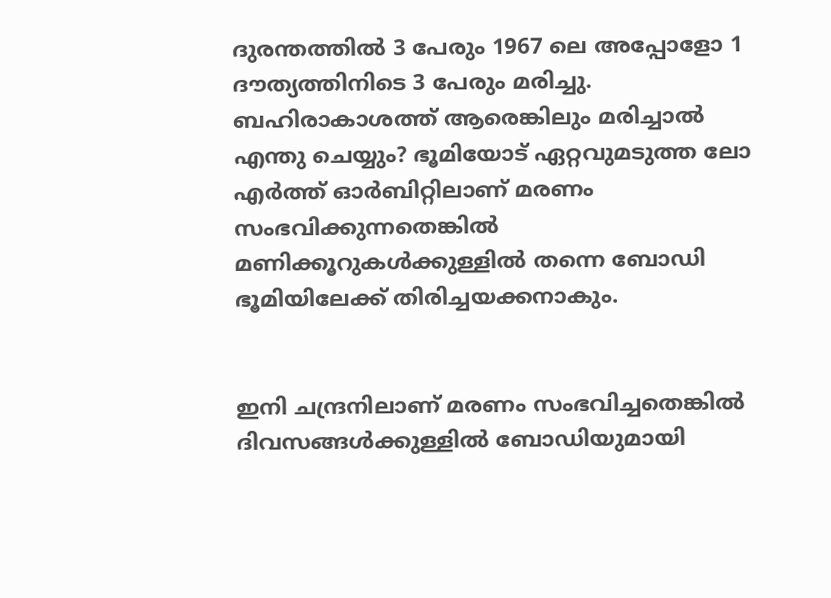ദുരന്തത്തില്‍ 3 പേരും 1967 ലെ അപ്പോളോ 1 ദൗത്യത്തിനിടെ 3 പേരും മരിച്ചു. ബഹിരാകാശത്ത് ആരെങ്കിലും മരിച്ചാല്‍ എന്തു ചെയ്യും? ഭൂമിയോട് ഏറ്റവുമടുത്ത ലോ എര്‍ത്ത് ഓര്‍ബിറ്റിലാണ് മരണം സംഭവിക്കുന്നതെങ്കില്‍ മണിക്കൂറുകള്‍ക്കുള്ളില്‍ തന്നെ ബോഡി ഭൂമിയിലേക്ക് തിരിച്ചയക്കനാകും.


ഇനി ചന്ദ്രനിലാണ് മരണം സംഭവിച്ചതെങ്കില്‍ ദിവസങ്ങള്‍ക്കുള്ളില്‍ ബോഡിയുമായി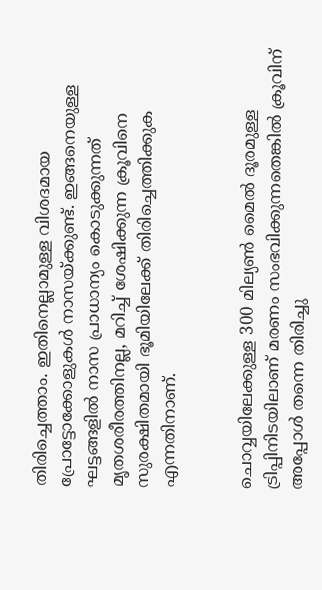തിരിച്ചെത്താം. ഇതിനെല്ലാമുള്ള വിശദമായ പ്രോട്ടോക്കോളുകള്‍ നാസയ്ക്കുണ്ട്. ഇങ്ങനെയുള്ള ഘട്ടങ്ങളില്‍ നാസ പ്രാധാന്യം കൊടുക്കുന്നത് മൃതശരീരത്തിനല്ല, മറിച്ച് ശേഷിക്കുന്ന ക്രൂവിനെ സുരക്ഷിതമായി ഭൂമിയിലേക്ക് തിരിച്ചെത്തിക്കുക എന്നതിനാണ്.


ചൊവ്വയിലേക്കുള്ള 300 മില്യണ്‍ മൈല്‍ ദൂരമുള്ള ട്രിപ്പിനിടയിലാണ് മരണം സംഭവിക്കുന്നതെങ്കില്‍ ക്രൂവിന് അപ്പോള്‍ തന്നെ തിരിച്ചു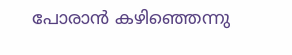പോരാന്‍ കഴിഞ്ഞെന്നു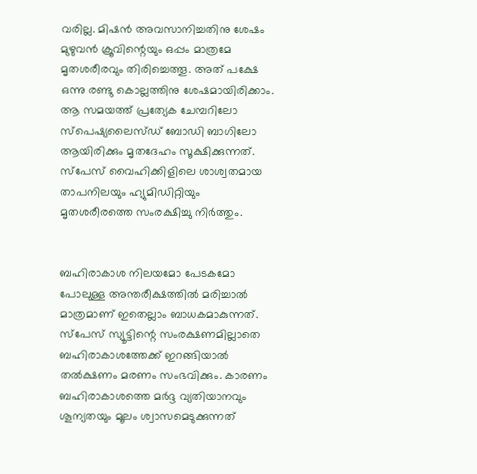വരില്ല. മിഷന്‍ അവസാനിച്ചതിനു ശേഷം മുഴുവന്‍ ക്രൂവിന്റെയും ഒപ്പം മാത്രമേ മൃതശരീരവും തിരിച്ചെത്തൂ. അത് പക്ഷേ ഒന്നു രണ്ടു കൊല്ലത്തിനു ശേഷമായിരിക്കാം. ആ സമയത്ത് പ്രത്യേക ചേമ്പറിലോ സ്‌പെഷ്യലൈസ്ഡ് ബോഡി ബാഗിലോ ആയിരിക്കും മൃതദേഹം സൂക്ഷിക്കുന്നത്. സ്‌പേസ് വൈഹിക്കിളിലെ ശാശ്വതമായ താപനിലയും ഹ്യുമിഡിറ്റിയും മൃതശരീരത്തെ സംരക്ഷിച്ചു നിര്‍ത്തും.


ബഹിരാകാശ നിലയമോ പേടകമോ പോലുള്ള അന്തരീക്ഷത്തില്‍ മരിച്ചാല്‍ മാത്രമാണ് ഇതെല്ലാം ബാധകമാകുന്നത്. സ്‌പേസ് സ്യൂട്ടിന്റെ സംരക്ഷണമില്ലാതെ ബഹിരാകാശത്തേക്ക് ഇറങ്ങിയാല്‍ തല്‍ക്ഷണം മരണം സംഭവിക്കും. കാരണം ബഹിരാകാശത്തെ മര്‍ദ്ദ വ്യതിയാനവും ശൂന്യതയും മൂലം ശ്വാസമെടുക്കുന്നത്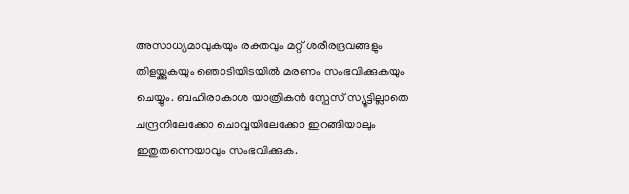അസാധ്യമാവുകയും രക്തവും മറ്റ് ശരീരദ്രവങ്ങളും തിളയ്ക്കുകയും ഞൊടിയിടയില്‍ മരണം സംഭവിക്കുകയും ചെയ്യും. ബഹിരാകാശ യാത്രികന്‍ സ്പേസ് സ്യൂട്ടില്ലാതെ ചന്ദ്രനിലേക്കോ ചൊവ്വയിലേക്കോ ഇറങ്ങിയാലും ഇതുതന്നെയാവും സംഭവിക്കുക.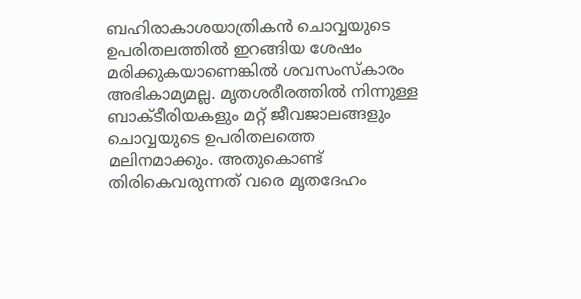ബഹിരാകാശയാത്രികന്‍ ചൊവ്വയുടെ ഉപരിതലത്തില്‍ ഇറങ്ങിയ ശേഷം മരിക്കുകയാണെങ്കില്‍ ശവസംസ്‌കാരം അഭികാമ്യമല്ല. മൃതശരീരത്തില്‍ നിന്നുള്ള ബാക്ടീരിയകളും മറ്റ് ജീവജാലങ്ങളും ചൊവ്വയുടെ ഉപരിതലത്തെ മലിനമാക്കും. അതുകൊണ്ട് തിരികെവരുന്നത് വരെ മൃതദേഹം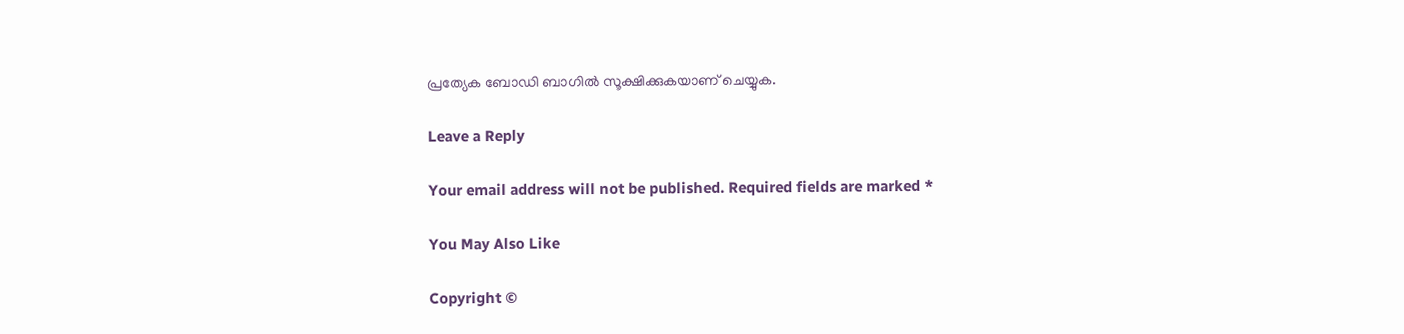പ്രത്യേക ബോഡി ബാഗില്‍ സൂക്ഷിക്കുകയാണ് ചെയ്യുക.

Leave a Reply

Your email address will not be published. Required fields are marked *

You May Also Like

Copyright ©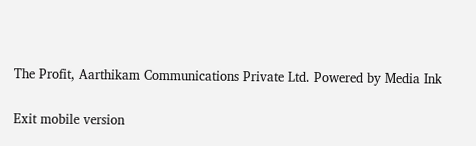The Profit, Aarthikam Communications Private Ltd. Powered by Media Ink

Exit mobile version